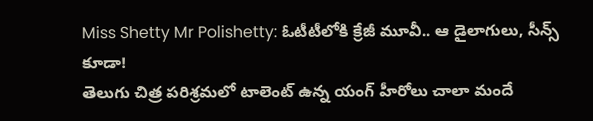Miss Shetty Mr Polishetty: ఓటీటీలోకి క్రేజీ మూవీ.. ఆ డైలాగులు, సీన్స్ కూడా!
తెలుగు చిత్ర పరిశ్రమలో టాలెంట్ ఉన్న యంగ్ హీరోలు చాలా మందే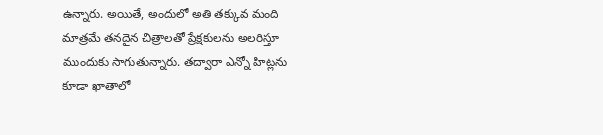ఉన్నారు. అయితే, అందులో అతి తక్కువ మంది మాత్రమే తనదైన చిత్రాలతో ప్రేక్షకులను అలరిస్తూ ముందుకు సాగుతున్నారు. తద్వారా ఎన్నో హిట్లను కూడా ఖాతాలో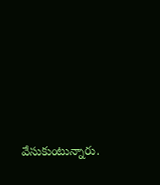వేసుకుంటున్నారు.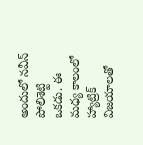అందులో నవీన్ పోలిశెట్టి ఒకడు. ఈ మధ్య కాలంలో హ్యాట్రిక్ విజయాలతో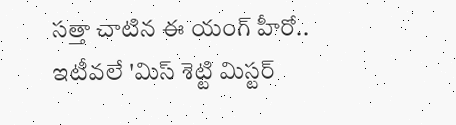సత్తా చాటిన ఈ యంగ్ హీరో.. ఇటీవలే 'మిస్ శెట్టి మిస్టర్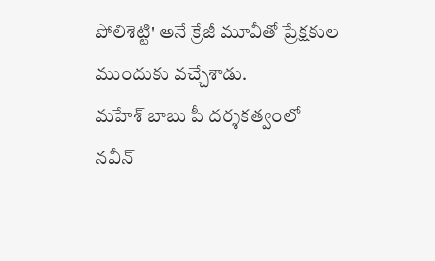పోలిశెట్టి' అనే క్రేజీ మూవీతో ప్రేక్షకుల ముందుకు వచ్చేశాడు.
మహేశ్ బాబు పీ దర్శకత్వంలో నవీన్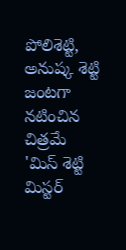పోలిశెట్టి, అనుష్క శెట్టి జంటగా నటించిన చిత్రమే 'మిస్ శెట్టి మిస్టర్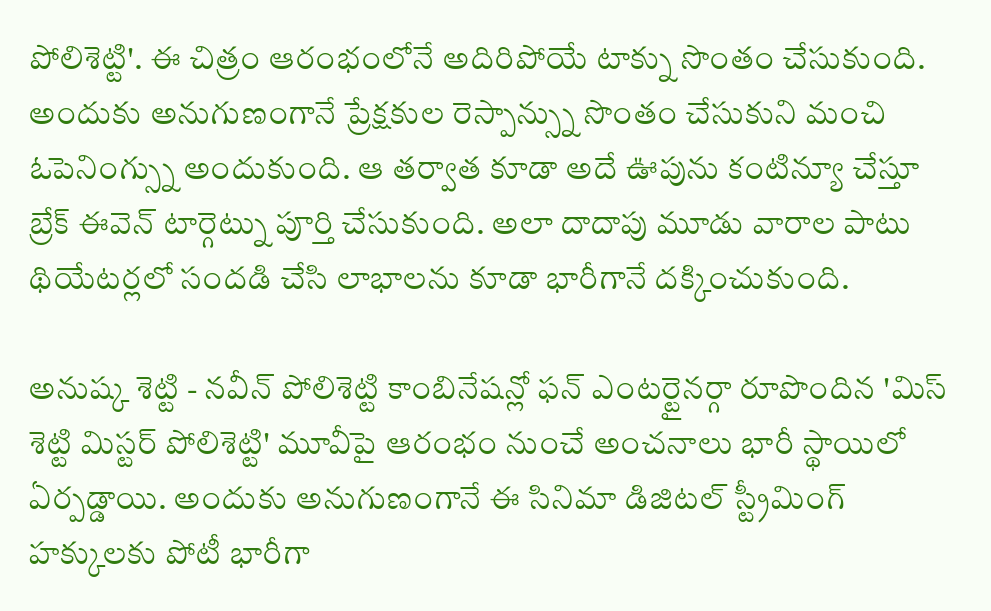పోలిశెట్టి'. ఈ చిత్రం ఆరంభంలోనే అదిరిపోయే టాక్ను సొంతం చేసుకుంది. అందుకు అనుగుణంగానే ప్రేక్షకుల రెస్పాన్స్ను సొంతం చేసుకుని మంచి ఓపెనింగ్స్ను అందుకుంది. ఆ తర్వాత కూడా అదే ఊపును కంటిన్యూ చేస్తూ బ్రేక్ ఈవెన్ టార్గెట్ను పూర్తి చేసుకుంది. అలా దాదాపు మూడు వారాల పాటు థియేటర్లలో సందడి చేసి లాభాలను కూడా భారీగానే దక్కించుకుంది.

అనుష్క శెట్టి - నవీన్ పోలిశెట్టి కాంబినేషన్లో ఫన్ ఎంటర్టైనర్గా రూపొందిన 'మిస్ శెట్టి మిస్టర్ పోలిశెట్టి' మూవీపై ఆరంభం నుంచే అంచనాలు భారీ స్థాయిలో ఏర్పడ్డాయి. అందుకు అనుగుణంగానే ఈ సినిమా డిజిటల్ స్ట్రీమింగ్ హక్కులకు పోటీ భారీగా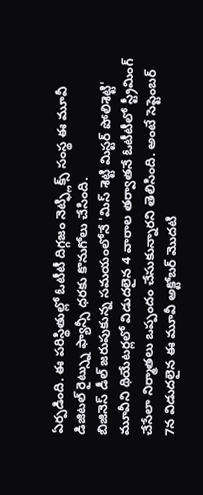ఏర్పడింది. ఈ పరిస్థితుల్లో ఓటీటీ దిగ్గజం నెట్ఫ్లిక్స్ సంస్థ ఈ మూవీ డిజిటల్ రైట్స్ను ఫ్యాన్సీ ధరకు కొనుగోలు చేసింది.
బిజినెస్ డీల్ జరుపుకున్న సమయంలోనే 'మిస్ శెట్టి మిస్టర్ పోలిశెట్టి' మూవీని థియేటర్లలో విడుదలైన 4 వారాల తర్వాతనే ఓటీటీలో స్ట్రీమింగ్ చేసేలా నిర్మాతలు ఒప్పందం చేసుకున్నారని తెలిసింది. అంటే సెప్టెంబర్ 7న విడుదలైన ఈ మూవీ అక్టోబర్ మొదటి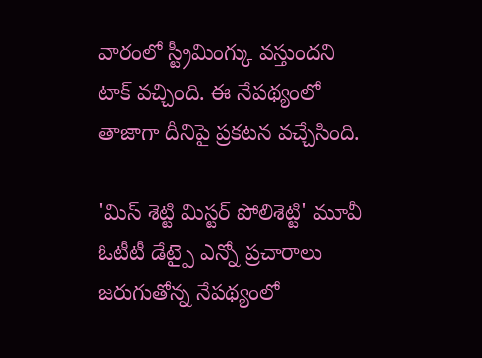వారంలో స్ట్రీమింగ్కు వస్తుందని టాక్ వచ్చింది. ఈ నేపథ్యంలో తాజాగా దీనిపై ప్రకటన వచ్చేసింది.

'మిస్ శెట్టి మిస్టర్ పోలిశెట్టి' మూవీ ఓటీటీ డేట్పై ఎన్నో ప్రచారాలు జరుగుతోన్న నేపథ్యంలో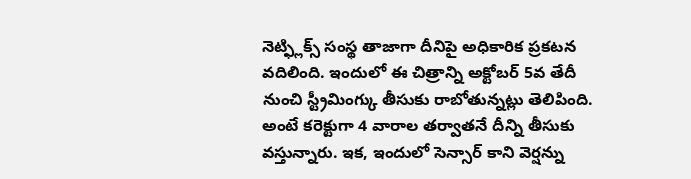నెట్ఫ్లిక్స్ సంస్థ తాజాగా దీనిపై అధికారిక ప్రకటన వదిలింది. ఇందులో ఈ చిత్రాన్ని అక్టోబర్ 5వ తేదీ నుంచి స్ట్రీమింగ్కు తీసుకు రాబోతున్నట్లు తెలిపింది. అంటే కరెక్టుగా 4 వారాల తర్వాతనే దీన్ని తీసుకు వస్తున్నారు. ఇక, ఇందులో సెన్సార్ కాని వెర్షన్ను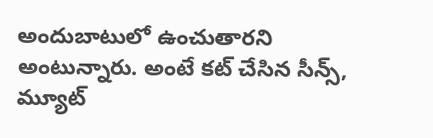అందుబాటులో ఉంచుతారని అంటున్నారు. అంటే కట్ చేసిన సీన్స్, మ్యూట్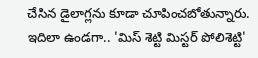చేసిన డైలాగ్లను కూడా చూపించబోతున్నారు.
ఇదిలా ఉండగా.. 'మిస్ శెట్టి మిస్టర్ పోలిశెట్టి'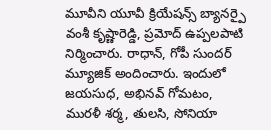మూవీని యూవీ క్రియేషన్స్ బ్యానర్పై వంశీ కృష్ణారెడ్డి, ప్రమోద్ ఉప్పలపాటి నిర్మించారు. రాధాన్, గోపీ సుందర్ మ్యూజిక్ అందించారు. ఇందులో జయసుధ, అభినవ్ గోమటం, మురళీ శర్మ, తులసి, సోనియా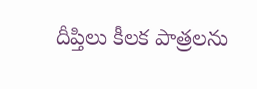దీప్తిలు కీలక పాత్రలను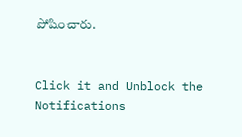పోషించారు.


Click it and Unblock the Notifications